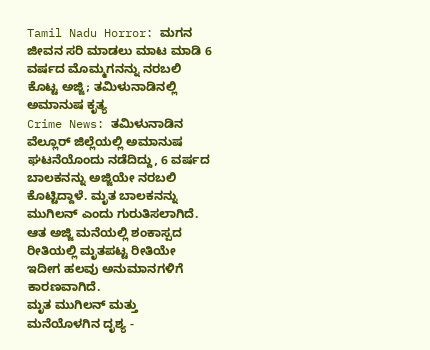Tamil Nadu Horror: ಮಗನ ಜೀವನ ಸರಿ ಮಾಡಲು ಮಾಟ ಮಾಡಿ 6 ವರ್ಷದ ಮೊಮ್ಮಗನನ್ನು ನರಬಲಿ ಕೊಟ್ಟ ಅಜ್ಜಿ; ತಮಿಳುನಾಡಿನಲ್ಲಿ ಅಮಾನುಷ ಕೃತ್ಯ
Crime News: ತಮಿಳುನಾಡಿನ ವೆಲ್ಲೂರ್ ಜಿಲ್ಲೆಯಲ್ಲಿ ಅಮಾನುಷ ಘಟನೆಯೊಂದು ನಡೆದಿದ್ದು, 6 ವರ್ಷದ ಬಾಲಕನನ್ನು ಅಜ್ಜಿಯೇ ನರಬಲಿ ಕೊಟ್ಟಿದ್ದಾಳೆ. ಮೃತ ಬಾಲಕನನ್ನು ಮುಗಿಲನ್ ಎಂದು ಗುರುತಿಸಲಾಗಿದೆ. ಆತ ಅಜ್ಜಿ ಮನೆಯಲ್ಲಿ ಶಂಕಾಸ್ಪದ ರೀತಿಯಲ್ಲಿ ಮೃತಪಟ್ಟ ರೀತಿಯೇ ಇದೀಗ ಹಲವು ಅನುಮಾನಗಳಿಗೆ ಕಾರಣವಾಗಿದೆ.
ಮೃತ ಮುಗಿಲನ್ ಮತ್ತು ಮನೆಯೊಳಗಿನ ದೃಶ್ಯ -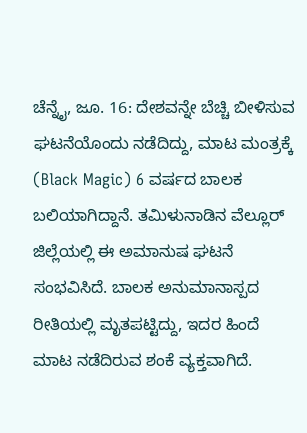ಚೆನ್ನೈ, ಜೂ. 16: ದೇಶವನ್ನೇ ಬೆಚ್ಚಿ ಬೀಳಿಸುವ ಘಟನೆಯೊಂದು ನಡೆದಿದ್ದು, ಮಾಟ ಮಂತ್ರಕ್ಕೆ (Black Magic) 6 ವರ್ಷದ ಬಾಲಕ ಬಲಿಯಾಗಿದ್ದಾನೆ. ತಮಿಳುನಾಡಿನ ವೆಲ್ಲೂರ್ ಜಿಲ್ಲೆಯಲ್ಲಿ ಈ ಅಮಾನುಷ ಘಟನೆ ಸಂಭವಿಸಿದೆ. ಬಾಲಕ ಅನುಮಾನಾಸ್ಪದ ರೀತಿಯಲ್ಲಿ ಮೃತಪಟ್ಟಿದ್ದು, ಇದರ ಹಿಂದೆ ಮಾಟ ನಡೆದಿರುವ ಶಂಕೆ ವ್ಯಕ್ತವಾಗಿದೆ.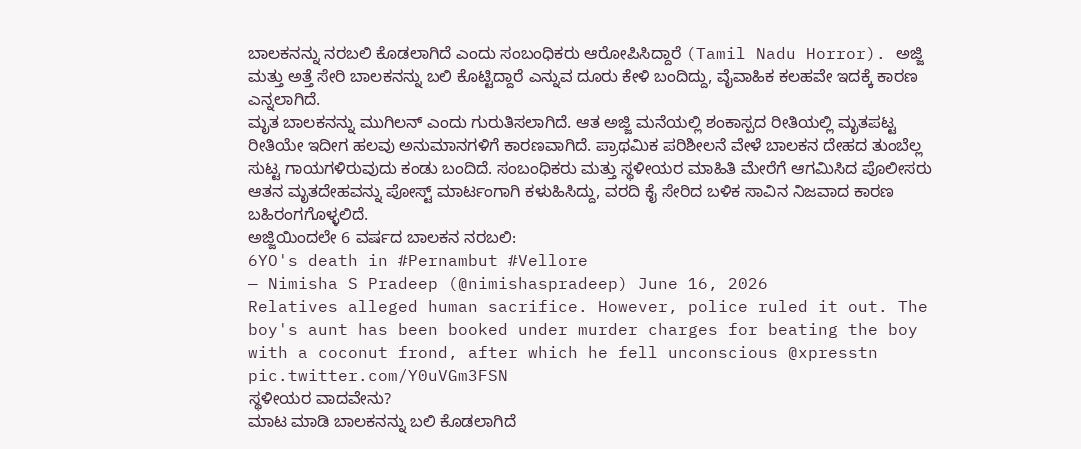ಬಾಲಕನನ್ನು ನರಬಲಿ ಕೊಡಲಾಗಿದೆ ಎಂದು ಸಂಬಂಧಿಕರು ಆರೋಪಿಸಿದ್ದಾರೆ (Tamil Nadu Horror). ಅಜ್ಜಿ ಮತ್ತು ಅತ್ತೆ ಸೇರಿ ಬಾಲಕನನ್ನು ಬಲಿ ಕೊಟ್ಟಿದ್ದಾರೆ ಎನ್ನುವ ದೂರು ಕೇಳಿ ಬಂದಿದ್ದು, ವೈವಾಹಿಕ ಕಲಹವೇ ಇದಕ್ಕೆ ಕಾರಣ ಎನ್ನಲಾಗಿದೆ.
ಮೃತ ಬಾಲಕನನ್ನು ಮುಗಿಲನ್ ಎಂದು ಗುರುತಿಸಲಾಗಿದೆ. ಆತ ಅಜ್ಜಿ ಮನೆಯಲ್ಲಿ ಶಂಕಾಸ್ಪದ ರೀತಿಯಲ್ಲಿ ಮೃತಪಟ್ಟ ರೀತಿಯೇ ಇದೀಗ ಹಲವು ಅನುಮಾನಗಳಿಗೆ ಕಾರಣವಾಗಿದೆ. ಪ್ರಾಥಮಿಕ ಪರಿಶೀಲನೆ ವೇಳೆ ಬಾಲಕನ ದೇಹದ ತುಂಬೆಲ್ಲ ಸುಟ್ಟ ಗಾಯಗಳಿರುವುದು ಕಂಡು ಬಂದಿದೆ. ಸಂಬಂಧಿಕರು ಮತ್ತು ಸ್ಥಳೀಯರ ಮಾಹಿತಿ ಮೇರೆಗೆ ಆಗಮಿಸಿದ ಪೊಲೀಸರು ಆತನ ಮೃತದೇಹವನ್ನು ಪೋಸ್ಟ್ ಮಾರ್ಟಂಗಾಗಿ ಕಳುಹಿಸಿದ್ದು, ವರದಿ ಕೈ ಸೇರಿದ ಬಳಿಕ ಸಾವಿನ ನಿಜವಾದ ಕಾರಣ ಬಹಿರಂಗಗೊಳ್ಳಲಿದೆ.
ಅಜ್ಜಿಯಿಂದಲೇ 6 ವರ್ಷದ ಬಾಲಕನ ನರಬಲಿ:
6YO's death in #Pernambut #Vellore
— Nimisha S Pradeep (@nimishaspradeep) June 16, 2026
Relatives alleged human sacrifice. However, police ruled it out. The boy's aunt has been booked under murder charges for beating the boy with a coconut frond, after which he fell unconscious @xpresstn pic.twitter.com/Y0uVGm3FSN
ಸ್ಥಳೀಯರ ವಾದವೇನು?
ಮಾಟ ಮಾಡಿ ಬಾಲಕನನ್ನು ಬಲಿ ಕೊಡಲಾಗಿದೆ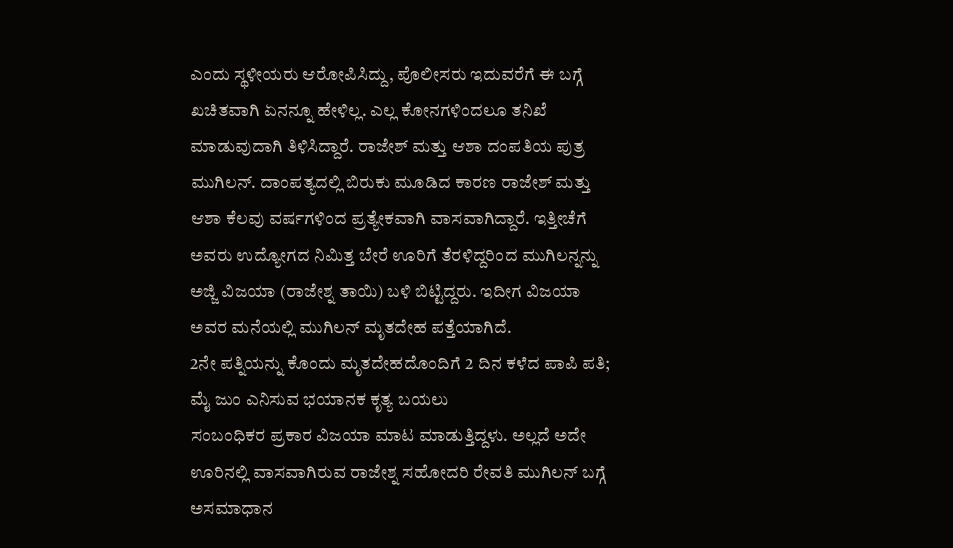ಎಂದು ಸ್ಥಳೀಯರು ಆರೋಪಿಸಿದ್ದು, ಪೊಲೀಸರು ಇದುವರೆಗೆ ಈ ಬಗ್ಗೆ ಖಚಿತವಾಗಿ ಏನನ್ನೂ ಹೇಳಿಲ್ಲ. ಎಲ್ಲ ಕೋನಗಳಿಂದಲೂ ತನಿಖೆ ಮಾಡುವುದಾಗಿ ತಿಳಿಸಿದ್ದಾರೆ. ರಾಜೇಶ್ ಮತ್ತು ಆಶಾ ದಂಪತಿಯ ಪುತ್ರ ಮುಗಿಲನ್. ದಾಂಪತ್ಯದಲ್ಲಿ ಬಿರುಕು ಮೂಡಿದ ಕಾರಣ ರಾಜೇಶ್ ಮತ್ತು ಆಶಾ ಕೆಲವು ವರ್ಷಗಳಿಂದ ಪ್ರತ್ಯೇಕವಾಗಿ ವಾಸವಾಗಿದ್ದಾರೆ. ಇತ್ತೀಚೆಗೆ ಅವರು ಉದ್ಯೋಗದ ನಿಮಿತ್ತ ಬೇರೆ ಊರಿಗೆ ತೆರಳಿದ್ದರಿಂದ ಮುಗಿಲನ್ನನ್ನು ಅಜ್ಜಿ ವಿಜಯಾ (ರಾಜೇಶ್ನ ತಾಯಿ) ಬಳಿ ಬಿಟ್ಟಿದ್ದರು. ಇದೀಗ ವಿಜಯಾ ಅವರ ಮನೆಯಲ್ಲಿ ಮುಗಿಲನ್ ಮೃತದೇಹ ಪತ್ತೆಯಾಗಿದೆ.
2ನೇ ಪತ್ನಿಯನ್ನು ಕೊಂದು ಮೃತದೇಹದೊಂದಿಗೆ 2 ದಿನ ಕಳೆದ ಪಾಪಿ ಪತಿ; ಮೈ ಜುಂ ಎನಿಸುವ ಭಯಾನಕ ಕೃತ್ಯ ಬಯಲು
ಸಂಬಂಧಿಕರ ಪ್ರಕಾರ ವಿಜಯಾ ಮಾಟ ಮಾಡುತ್ತಿದ್ದಳು. ಅಲ್ಲದೆ ಅದೇ ಊರಿನಲ್ಲಿ ವಾಸವಾಗಿರುವ ರಾಜೇಶ್ನ ಸಹೋದರಿ ರೇವತಿ ಮುಗಿಲನ್ ಬಗ್ಗೆ ಅಸಮಾಧಾನ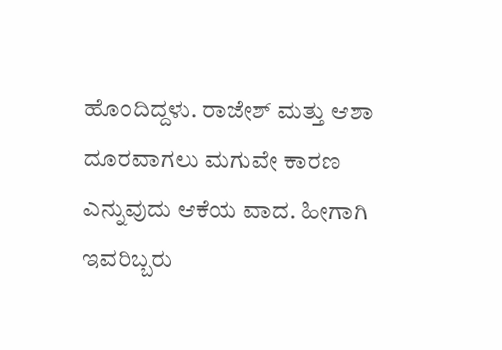ಹೊಂದಿದ್ದಳು. ರಾಜೇಶ್ ಮತ್ತು ಆಶಾ ದೂರವಾಗಲು ಮಗುವೇ ಕಾರಣ ಎನ್ನುವುದು ಆಕೆಯ ವಾದ. ಹೀಗಾಗಿ ಇವರಿಬ್ಬರು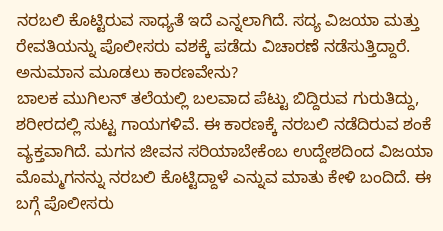ನರಬಲಿ ಕೊಟ್ಟಿರುವ ಸಾಧ್ಯತೆ ಇದೆ ಎನ್ನಲಾಗಿದೆ. ಸದ್ಯ ವಿಜಯಾ ಮತ್ತು ರೇವತಿಯನ್ನು ಪೊಲೀಸರು ವಶಕ್ಕೆ ಪಡೆದು ವಿಚಾರಣೆ ನಡೆಸುತ್ತಿದ್ದಾರೆ.
ಅನುಮಾನ ಮೂಡಲು ಕಾರಣವೇನು?
ಬಾಲಕ ಮುಗಿಲನ್ ತಲೆಯಲ್ಲಿ ಬಲವಾದ ಪೆಟ್ಟು ಬಿದ್ದಿರುವ ಗುರುತಿದ್ದು, ಶರೀರದಲ್ಲಿ ಸುಟ್ಟ ಗಾಯಗಳಿವೆ. ಈ ಕಾರಣಕ್ಕೆ ನರಬಲಿ ನಡೆದಿರುವ ಶಂಕೆ ವ್ಯಕ್ತವಾಗಿದೆ. ಮಗನ ಜೀವನ ಸರಿಯಾಬೇಕೆಂಬ ಉದ್ದೇಶದಿಂದ ವಿಜಯಾ ಮೊಮ್ಮಗನನ್ನು ನರಬಲಿ ಕೊಟ್ಟಿದ್ದಾಳೆ ಎನ್ನುವ ಮಾತು ಕೇಳಿ ಬಂದಿದೆ. ಈ ಬಗ್ಗೆ ಪೊಲೀಸರು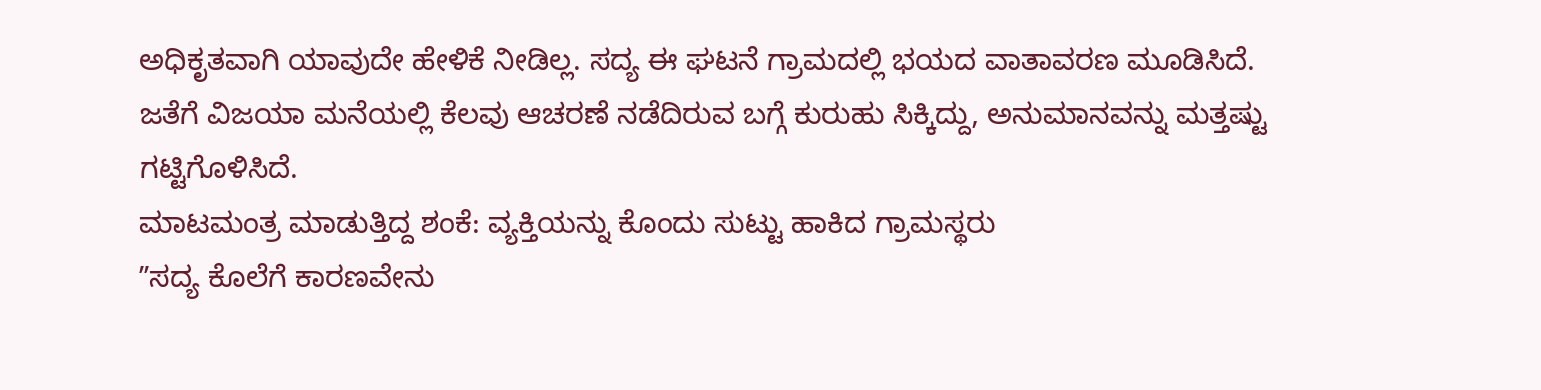ಅಧಿಕೃತವಾಗಿ ಯಾವುದೇ ಹೇಳಿಕೆ ನೀಡಿಲ್ಲ. ಸದ್ಯ ಈ ಘಟನೆ ಗ್ರಾಮದಲ್ಲಿ ಭಯದ ವಾತಾವರಣ ಮೂಡಿಸಿದೆ. ಜತೆಗೆ ವಿಜಯಾ ಮನೆಯಲ್ಲಿ ಕೆಲವು ಆಚರಣೆ ನಡೆದಿರುವ ಬಗ್ಗೆ ಕುರುಹು ಸಿಕ್ಕಿದ್ದು, ಅನುಮಾನವನ್ನು ಮತ್ತಷ್ಟು ಗಟ್ಟಿಗೊಳಿಸಿದೆ.
ಮಾಟಮಂತ್ರ ಮಾಡುತ್ತಿದ್ದ ಶಂಕೆ: ವ್ಯಕ್ತಿಯನ್ನು ಕೊಂದು ಸುಟ್ಟು ಹಾಕಿದ ಗ್ರಾಮಸ್ಥರು
ʼʼಸದ್ಯ ಕೊಲೆಗೆ ಕಾರಣವೇನು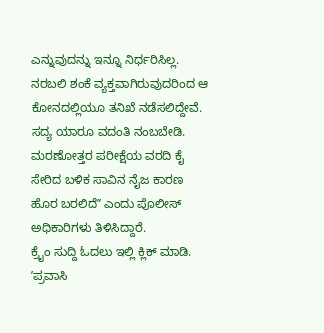ಎನ್ನುವುದನ್ನು ಇನ್ನೂ ನಿರ್ಧರಿಸಿಲ್ಲ. ನರಬಲಿ ಶಂಕೆ ವ್ಯಕ್ತವಾಗಿರುವುದರಿಂದ ಆ ಕೋನದಲ್ಲಿಯೂ ತನಿಖೆ ನಡೆಸಲಿದ್ದೇವೆ. ಸದ್ಯ ಯಾರೂ ವದಂತಿ ನಂಬಬೇಡಿ. ಮರಣೋತ್ತರ ಪರೀಕ್ಷೆಯ ವರದಿ ಕೈ ಸೇರಿದ ಬಳಿಕ ಸಾವಿನ ನೈಜ ಕಾರಣ ಹೊರ ಬರಲಿದೆʼʼ ಎಂದು ಪೊಲೀಸ್ ಅಧಿಕಾರಿಗಳು ತಿಳಿಸಿದ್ದಾರೆ.
ಕ್ರೈಂ ಸುದ್ದಿ ಓದಲು ಇಲ್ಲಿ ಕ್ಲಿಕ್ ಮಾಡಿ.
ʼಪ್ರವಾಸಿ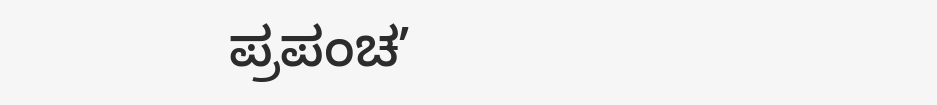ಪ್ರಪಂಚʼ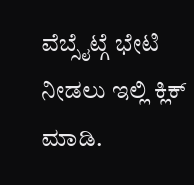ವೆಬ್ಸೈಟ್ಗೆ ಭೇಟಿ ನೀಡಲು ಇಲ್ಲಿ ಕ್ಲಿಕ್ ಮಾಡಿ.